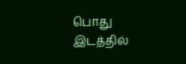பொது இடத்தில்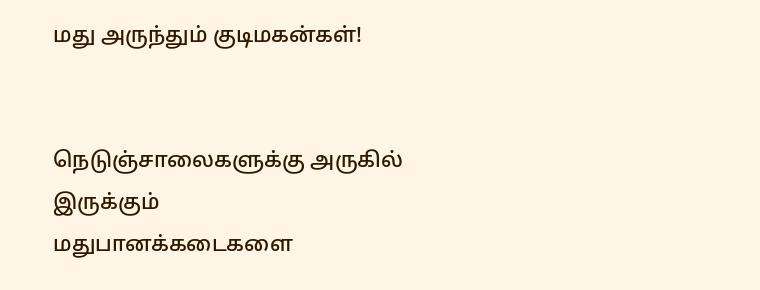மது அருந்தும் குடிமகன்கள்!


நெடுஞ்சாலைகளுக்கு அருகில் இருக்கும் மதுபானக்கடைகளை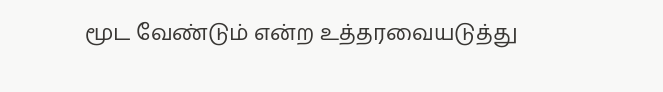மூட வேண்டும் என்ற உத்தரவையடுத்து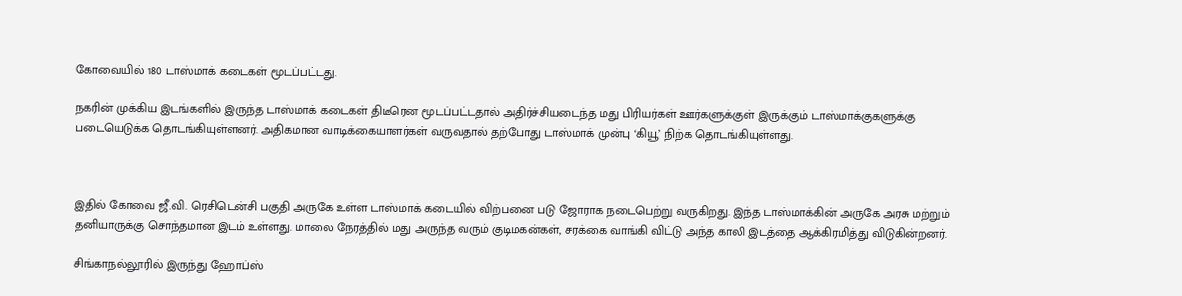கோவையில் 180 டாஸ்மாக் கடைகள் மூடப்பட்டது.

நகரின் முக்கிய இடங்களில் இருந்த டாஸ்மாக் கடைகள் திடீரென மூடப்பட்டதால் அதிர்ச்சியடைந்த மது பிரியர்கள் ஊர்களுக்குள் இருக்கும் டாஸ்மாக்குகளுக்கு படையெடுக்க தொடங்கியுள்ளனர். அதிகமான வாடிக்கையாளர்கள் வருவதால் தற்போது டாஸ்மாக் முன்பு ‘கியூ’ நிற்க தொடங்கியுள்ளது.



இதில் கோவை ஜீ.வி. ரெசிடென்சி பகுதி அருகே உள்ள டாஸ்மாக் கடையில் விற்பனை படு ஜோராக நடைபெற்று வருகிறது. இந்த டாஸ்மாக்கின் அருகே அரசு மற்றும் தனியாருக்கு சொந்தமான இடம் உள்ளது. மாலை நேரத்தில் மது அருந்த வரும் குடிமகன்கள், சரக்கை வாங்கி விட்டு அந்த காலி இடத்தை ஆக்கிரமித்து விடுகின்றனர்.

சிங்காநல்லூரில் இருந்து ஹோப்ஸ்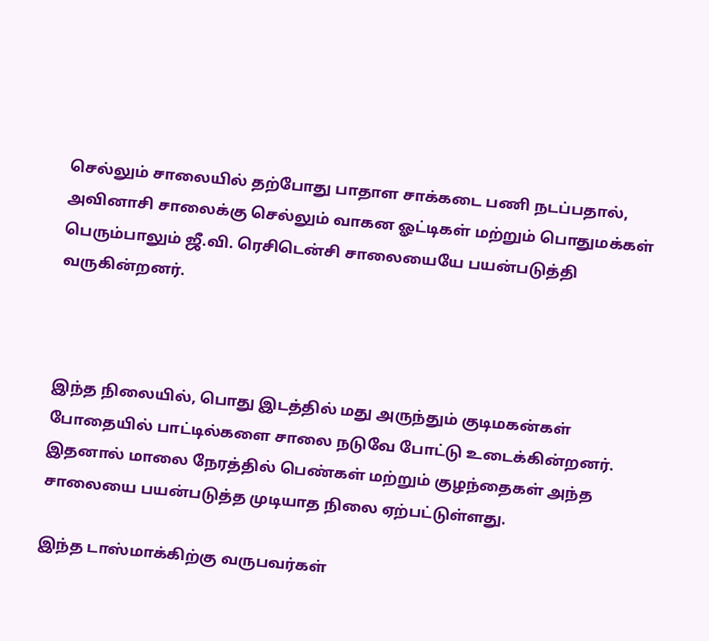செல்லும் சாலையில் தற்போது பாதாள சாக்கடை பணி நடப்பதால், அவினாசி சாலைக்கு செல்லும் வாகன ஓட்டிகள் மற்றும் பொதுமக்கள் பெரும்பாலும் ஜீ.வி. ரெசிடென்சி சாலையையே பயன்படுத்தி வருகின்றனர்.



இந்த நிலையில், பொது இடத்தில் மது அருந்தும் குடிமகன்கள் போதையில் பாட்டில்களை சாலை நடுவே போட்டு உடைக்கின்றனர். இதனால் மாலை நேரத்தில் பெண்கள் மற்றும் குழந்தைகள் அந்த சாலையை பயன்படுத்த முடியாத நிலை ஏற்பட்டுள்ளது.

இந்த டாஸ்மாக்கிற்கு வருபவர்கள்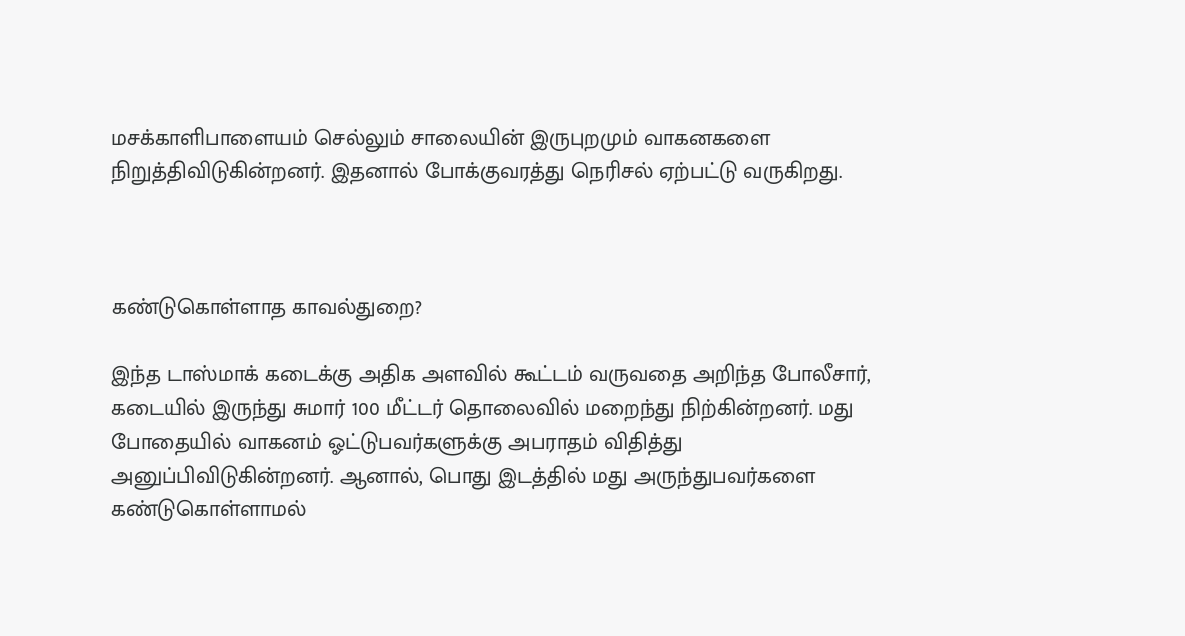மசக்காளிபாளையம் செல்லும் சாலையின் இருபுறமும் வாகனகளை நிறுத்திவிடுகின்றனர். இதனால் போக்குவரத்து நெரிசல் ஏற்பட்டு வருகிறது.



கண்டுகொள்ளாத காவல்துறை?

இந்த டாஸ்மாக் கடைக்கு அதிக அளவில் கூட்டம் வருவதை அறிந்த போலீசார், கடையில் இருந்து சுமார் 100 மீட்டர் தொலைவில் மறைந்து நிற்கின்றனர். மது போதையில் வாகனம் ஓட்டுபவர்களுக்கு அபராதம் விதித்து அனுப்பிவிடுகின்றனர். ஆனால், பொது இடத்தில் மது அருந்துபவர்களை கண்டுகொள்ளாமல்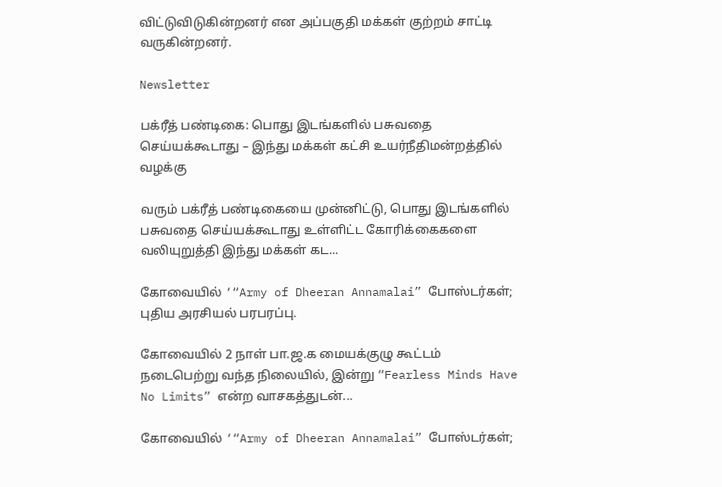விட்டுவிடுகின்றனர் என அப்பகுதி மக்கள் குற்றம் சாட்டி வருகின்றனர்.

Newsletter

பக்ரீத் பண்டிகை: பொது இடங்களில் பசுவதை செய்யக்கூடாது – இந்து மக்கள் கட்சி உயர்நீதிமன்றத்தில் வழக்கு

வரும் பக்ரீத் பண்டிகையை முன்னிட்டு, பொது இடங்களில் பசுவதை செய்யக்கூடாது உள்ளிட்ட கோரிக்கைகளை வலியுறுத்தி இந்து மக்கள் கட...

கோவையில் ‘“Army of Dheeran Annamalai” போஸ்டர்கள்; புதிய அரசியல் பரபரப்பு.

கோவையில் 2 நாள் பா.ஜ.க மையக்குழு கூட்டம் நடைபெற்று வந்த நிலையில், இன்று “Fearless Minds Have No Limits” என்ற வாசகத்துடன்...

கோவையில் ‘“Army of Dheeran Annamalai” போஸ்டர்கள்;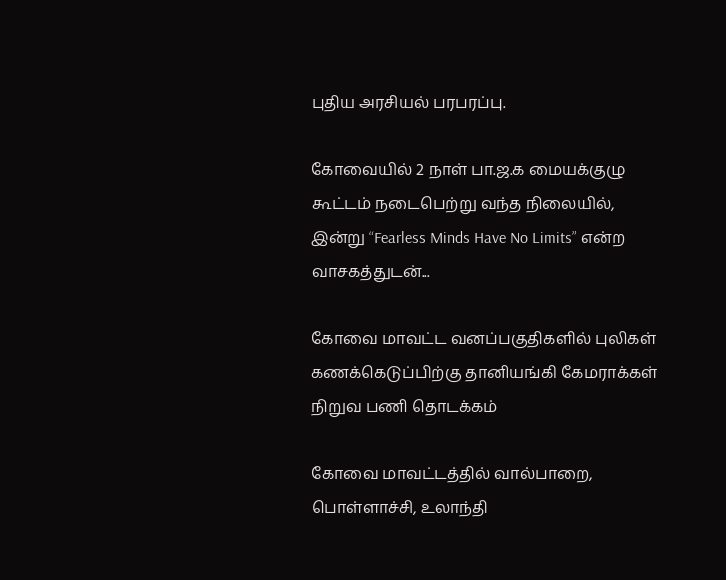புதிய அரசியல் பரபரப்பு.

கோவையில் 2 நாள் பா.ஜ.க மையக்குழு கூட்டம் நடைபெற்று வந்த நிலையில், இன்று “Fearless Minds Have No Limits” என்ற வாசகத்துடன்...

கோவை மாவட்ட வனப்பகுதிகளில் புலிகள் கணக்கெடுப்பிற்கு தானியங்கி கேமராக்கள் நிறுவ பணி தொடக்கம்

கோவை மாவட்டத்தில் வால்பாறை, பொள்ளாச்சி, உலாந்தி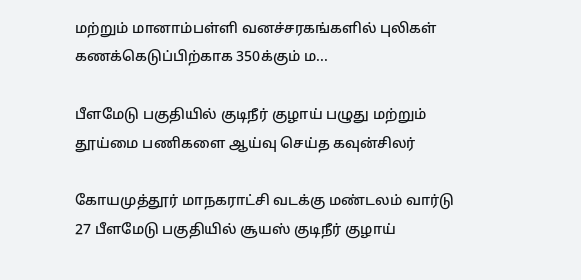மற்றும் மானாம்பள்ளி வனச்சரகங்களில் புலிகள் கணக்கெடுப்பிற்காக 350க்கும் ம...

பீளமேடு பகுதியில் குடிநீர் குழாய் பழுது மற்றும் தூய்மை பணிகளை ஆய்வு செய்த கவுன்சிலர்

கோயமுத்தூர் மாநகராட்சி வடக்கு மண்டலம் வார்டு 27 பீளமேடு பகுதியில் சூயஸ் குடிநீர் குழாய்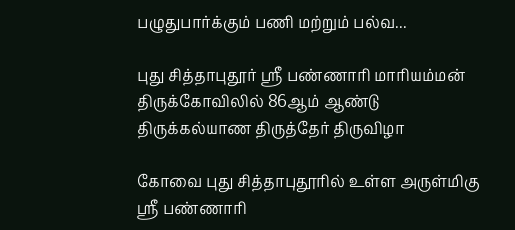பழுதுபார்க்கும் பணி மற்றும் பல்வ...

புது சித்தாபுதூர் ஸ்ரீ பண்ணாரி மாரியம்மன் திருக்கோவிலில் 86ஆம் ஆண்டு திருக்கல்யாண திருத்தேர் திருவிழா

கோவை புது சித்தாபுதூரில் உள்ள அருள்மிகு ஸ்ரீ பண்ணாரி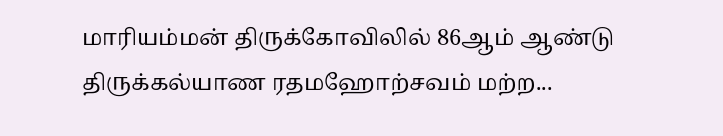மாரியம்மன் திருக்கோவிலில் 86ஆம் ஆண்டு திருக்கல்யாண ரதமஹோற்சவம் மற்ற...